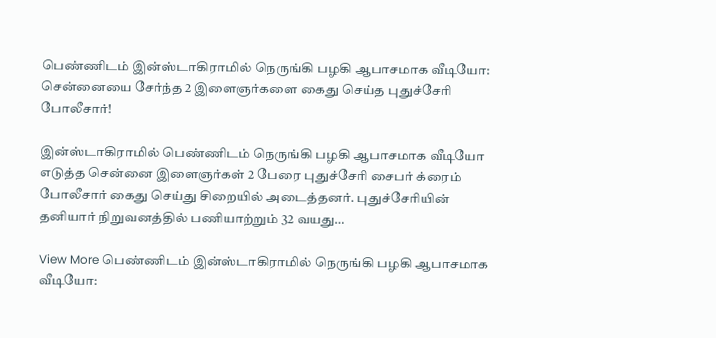பெண்ணிடம் இன்ஸ்டாகிராமில் நெருங்கி பழகி ஆபாசமாக வீடியோ: சென்னையை சேர்ந்த 2 இளைஞர்களை கைது செய்த புதுச்சேரி போலீசார்!

இன்ஸ்டாகிராமில் பெண்ணிடம் நெருங்கி பழகி ஆபாசமாக வீடியோ எடுத்த சென்னை இளைஞர்கள் 2 பேரை புதுச்சேரி சைபர் க்ரைம் போலீசார் கைது செய்து சிறையில் அடைத்தனர். புதுச்சேரியின் தனியார் நிறுவனத்தில் பணியாற்றும் 32 வயது…

View More பெண்ணிடம் இன்ஸ்டாகிராமில் நெருங்கி பழகி ஆபாசமாக வீடியோ: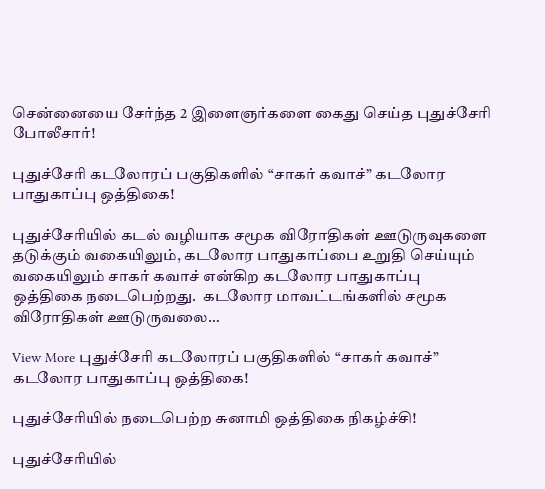சென்னையை சேர்ந்த 2 இளைஞர்களை கைது செய்த புதுச்சேரி போலீசார்!

புதுச்சேரி கடலோரப் பகுதிகளில் “சாகர் கவாச்” கடலோர பாதுகாப்பு ஒத்திகை!

புதுச்சேரியில் கடல் வழியாக சமூக விரோதிகள் ஊடுருவுகளை தடுக்கும் வகையிலும், கடலோர பாதுகாப்பை உறுதி செய்யும் வகையிலும் சாகர் கவாச் என்கிற கடலோர பாதுகாப்பு ஒத்திகை நடைபெற்றது.  கடலோர மாவட்டங்களில் சமூக விரோதிகள் ஊடுருவலை…

View More புதுச்சேரி கடலோரப் பகுதிகளில் “சாகர் கவாச்” கடலோர பாதுகாப்பு ஒத்திகை!

புதுச்சேரியில் நடைபெற்ற சுனாமி ஒத்திகை நிகழ்ச்சி!

புதுச்சேரியில்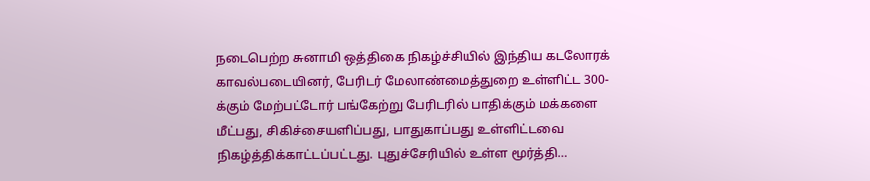நடைபெற்ற சுனாமி ஒத்திகை நிகழ்ச்சியில் இந்திய கடலோரக் காவல்படையினர், பேரிடர் மேலாண்மைத்துறை உள்ளிட்ட 300-க்கும் மேற்பட்டோர் பங்கேற்று பேரிடரில் பாதிக்கும் மக்களை மீட்பது, சிகிச்சையளிப்பது, பாதுகாப்பது உள்ளிட்டவை நிகழ்த்திக்காட்டப்பட்டது. புதுச்சேரியில் உள்ள மூர்த்தி…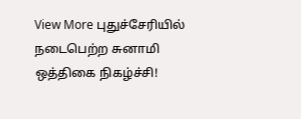View More புதுச்சேரியில் நடைபெற்ற சுனாமி ஒத்திகை நிகழ்ச்சி!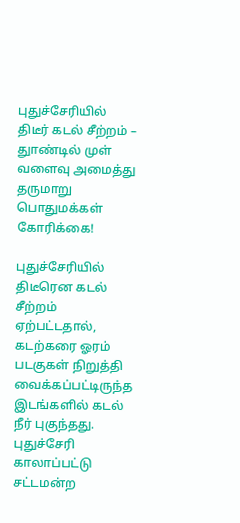புதுச்சேரியில் திடீர் கடல் சீற்றம் – துாண்டில் முள் வளைவு அமைத்து தருமாறு பொதுமக்கள் கோரிக்கை!

புதுச்சேரியில் திடீரென கடல் சீற்றம் ஏற்பட்டதால், கடற்கரை ஓரம் படகுகள் நிறுத்தி வைக்கப்பட்டிருந்த இடங்களில் கடல் நீர் புகுந்தது. புதுச்சேரி காலாப்பட்டு சட்டமன்ற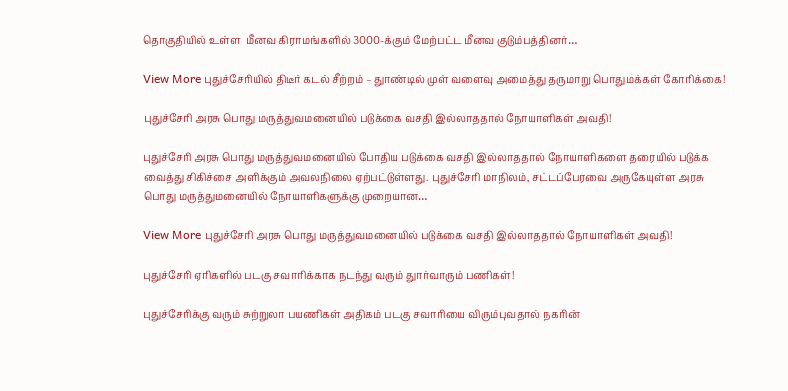தொகுதியில் உள்ள  மீனவ கிராமங்களில் 3000-க்கும் மேற்பட்ட மீனவ குடும்பத்தினர்…

View More புதுச்சேரியில் திடீர் கடல் சீற்றம் – துாண்டில் முள் வளைவு அமைத்து தருமாறு பொதுமக்கள் கோரிக்கை!

புதுச்சேரி அரசு பொது மருத்துவமனையில் படுக்கை வசதி இல்லாததால் நோயாளிகள் அவதி!

புதுச்சேரி அரசு பொது மருத்துவமனையில் போதிய படுக்கை வசதி இல்லாததால் நோயாளிகளை தரையில் படுக்க வைத்து சிகிச்சை அளிக்கும் அவலநிலை ஏற்பட்டுள்ளது. புதுச்சேரி மாநிலம், சட்டப்பேரவை அருகேயுள்ள அரசு பொது மருத்துமனையில் நோயாளிகளுக்கு முறையான…

View More புதுச்சேரி அரசு பொது மருத்துவமனையில் படுக்கை வசதி இல்லாததால் நோயாளிகள் அவதி!

புதுச்சேரி ஏரிகளில் படகு சவாரிக்காக நடந்து வரும் துார்வாரும் பணிகள்!

புதுச்சேரிக்கு வரும் சுற்றுலா பயணிகள் அதிகம் படகு சவாரியை விரும்புவதால் நகரின்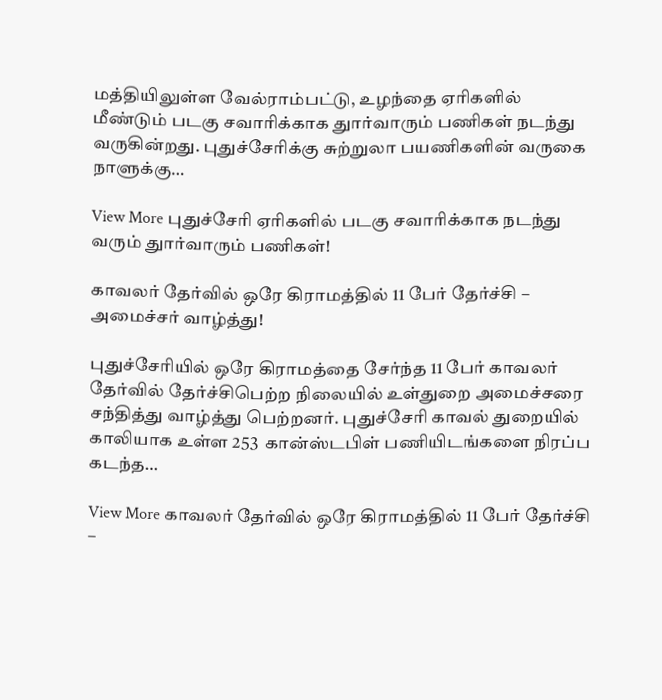மத்தியிலுள்ள வேல்ராம்பட்டு, உழந்தை ஏரிகளில் மீண்டும் படகு சவாரிக்காக துார்வாரும் பணிகள் நடந்து வருகின்றது. புதுச்சேரிக்கு சுற்றுலா பயணிகளின் வருகை நாளுக்கு…

View More புதுச்சேரி ஏரிகளில் படகு சவாரிக்காக நடந்து வரும் துார்வாரும் பணிகள்!

காவலர் தேர்வில் ஒரே கிராமத்தில் 11 பேர் தேர்ச்சி – அமைச்சர் வாழ்த்து!

புதுச்சேரியில் ஒரே கிராமத்தை சேர்ந்த 11 பேர் காவலர் தேர்வில் தேர்ச்சிபெற்ற நிலையில் உள்துறை அமைச்சரை சந்தித்து வாழ்த்து பெற்றனர். புதுச்சேரி காவல் துறையில் காலியாக உள்ள 253  கான்ஸ்டபிள் பணியிடங்களை நிரப்ப கடந்த…

View More காவலர் தேர்வில் ஒரே கிராமத்தில் 11 பேர் தேர்ச்சி –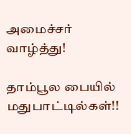அமைச்சர் வாழ்த்து!

தாம்பூல பையில் மதுபாட்டில்கள்!!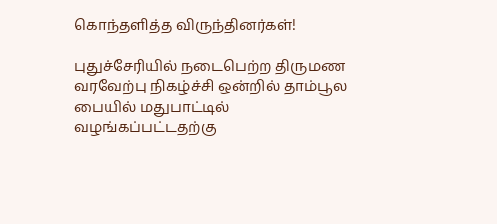கொந்தளித்த விருந்தினர்கள்!

புதுச்சேரியில் நடைபெற்ற திருமண வரவேற்பு நிகழ்ச்சி ஒன்றில் தாம்பூல பையில் மதுபாட்டில் வழங்கப்பட்டதற்கு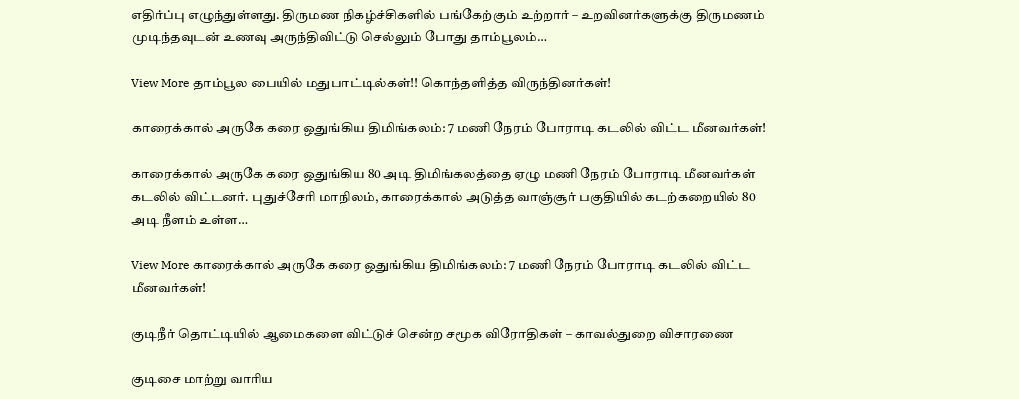எதிர்ப்பு எழுந்துள்ளது. திருமண நிகழ்ச்சிகளில் பங்கேற்கும் உற்றார் – உறவினர்களுக்கு திருமணம் முடிந்தவுடன் உணவு அருந்திவிட்டு செல்லும் போது தாம்பூலம்…

View More தாம்பூல பையில் மதுபாட்டில்கள்!! கொந்தளித்த விருந்தினர்கள்!

காரைக்கால் அருகே கரை ஒதுங்கிய திமிங்கலம்: 7 மணி நேரம் போராடி கடலில் விட்ட மீனவர்கள்!

காரைக்கால் அருகே கரை ஒதுங்கிய 80 அடி திமிங்கலத்தை ஏழு மணி நேரம் போராடி மீனவர்கள் கடலில் விட்டனர். புதுச்சேரி மாநிலம், காரைக்கால் அடுத்த வாஞ்சூர் பகுதியில் கடற்கறையில் 80 அடி நீளம் உள்ள…

View More காரைக்கால் அருகே கரை ஒதுங்கிய திமிங்கலம்: 7 மணி நேரம் போராடி கடலில் விட்ட மீனவர்கள்!

குடிநீர் தொட்டியில் ஆமைகளை விட்டுச் சென்ற சமூக விரோதிகள் – காவல்துறை விசாரணை

குடிசை மாற்று வாரிய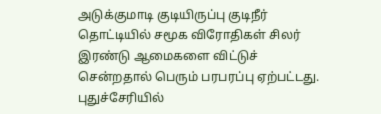அடுக்குமாடி குடியிருப்பு குடிநீர் தொட்டியில் சமூக விரோதிகள் சிலர்  இரண்டு ஆமைகளை விட்டுச் சென்றதால் பெரும் பரபரப்பு ஏற்பட்டது. புதுச்சேரியில்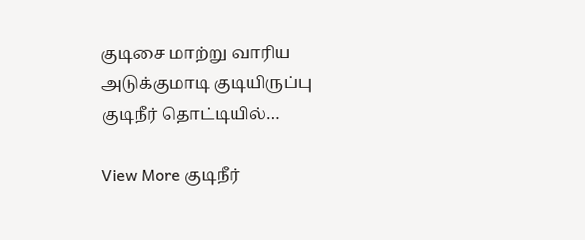குடிசை மாற்று வாரிய அடுக்குமாடி குடியிருப்பு குடிநீர் தொட்டியில்…

View More குடிநீர்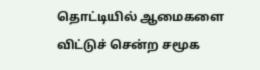தொட்டியில் ஆமைகளை விட்டுச் சென்ற சமூக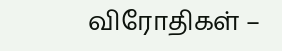விரோதிகள் –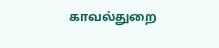காவல்துறை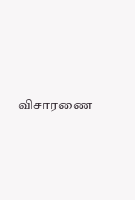விசாரணை